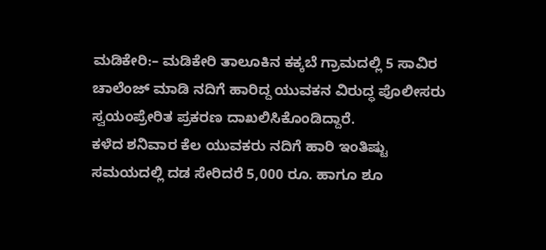ಮಡಿಕೇರಿ:– ಮಡಿಕೇರಿ ತಾಲೂಕಿನ ಕಕ್ಕಬೆ ಗ್ರಾಮದಲ್ಲಿ 5 ಸಾವಿರ ಚಾಲೆಂಜ್ ಮಾಡಿ ನದಿಗೆ ಹಾರಿದ್ದ ಯುವಕನ ವಿರುದ್ಧ ಪೊಲೀಸರು ಸ್ವಯಂಪ್ರೇರಿತ ಪ್ರಕರಣ ದಾಖಲಿಸಿಕೊಂಡಿದ್ದಾರೆ.
ಕಳೆದ ಶನಿವಾರ ಕೆಲ ಯುವಕರು ನದಿಗೆ ಹಾರಿ ಇಂತಿಷ್ಟು ಸಮಯದಲ್ಲಿ ದಡ ಸೇರಿದರೆ 5,000 ರೂ. ಹಾಗೂ ಶೂ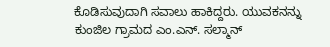ಕೊಡಿಸುವುದಾಗಿ ಸವಾಲು ಹಾಕಿದ್ದರು. ಯುವಕನನ್ನು ಕುಂಜಿಲ ಗ್ರಾಮದ ಎಂ.ಎನ್. ಸಲ್ಮಾನ್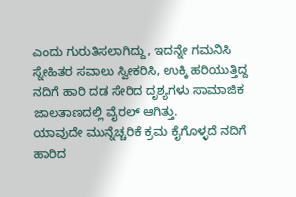ಎಂದು ಗುರುತಿಸಲಾಗಿದ್ದು, ಇದನ್ನೇ ಗಮನಿಸಿ ಸ್ನೇಹಿತರ ಸವಾಲು ಸ್ವೀಕರಿಸಿ, ಉಕ್ಕಿ ಹರಿಯುತ್ತಿದ್ದ ನದಿಗೆ ಹಾರಿ ದಡ ಸೇರಿದ ದೃಶ್ಯಗಳು ಸಾಮಾಜಿಕ ಜಾಲತಾಣದಲ್ಲಿ ವೈರಲ್ ಆಗಿತ್ತು.
ಯಾವುದೇ ಮುನ್ನೆಚ್ಚರಿಕೆ ಕ್ರಮ ಕೈಗೊಳ್ಳದೆ ನದಿಗೆ ಹಾರಿದ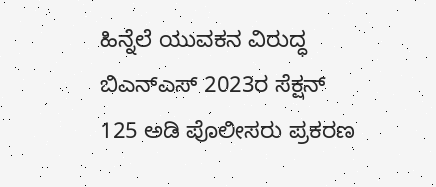ಹಿನ್ನೆಲೆ ಯುವಕನ ವಿರುದ್ಧ ಬಿಎನ್ಎಸ್ 2023ರ ಸೆಕ್ಷನ್ 125 ಅಡಿ ಪೊಲೀಸರು ಪ್ರಕರಣ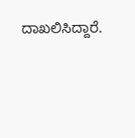ದಾಖಲಿಸಿದ್ದಾರೆ.